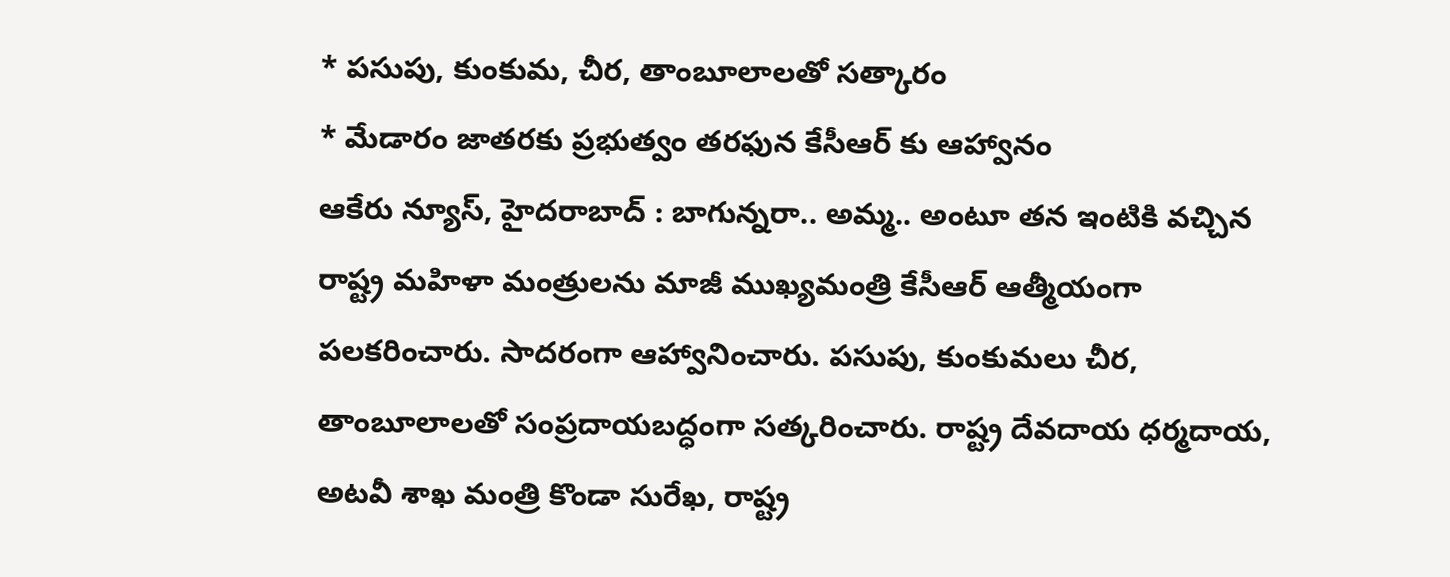* పసుపు, కుంకుమ, చీర, తాంబూలాలతో సత్కారం
* మేడారం జాతరకు ప్రభుత్వం తరఫున కేసీఆర్ కు ఆహ్వానం
ఆకేరు న్యూస్, హైదరాబాద్ : బాగున్నరా.. అమ్మ.. అంటూ తన ఇంటికి వచ్చిన రాష్ట్ర మహిళా మంత్రులను మాజీ ముఖ్యమంత్రి కేసీఆర్ ఆత్మీయంగా పలకరించారు. సాదరంగా ఆహ్వానించారు. పసుపు, కుంకుమలు చీర, తాంబూలాలతో సంప్రదాయబద్ధంగా సత్కరించారు. రాష్ట్ర దేవదాయ ధర్మదాయ, అటవీ శాఖ మంత్రి కొండా సురేఖ, రాష్ట్ర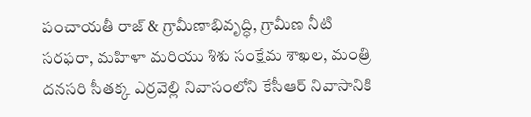పంచాయతీ రాజ్ & గ్రామీణాభివృద్ధి, గ్రామీణ నీటి సరఫరా, మహిళా మరియు శిశు సంక్షేమ శాఖల, మంత్రి దనసరి సీతక్క ఎర్రవెల్లి నివాసంలోని కేసీఆర్ నివాసానికి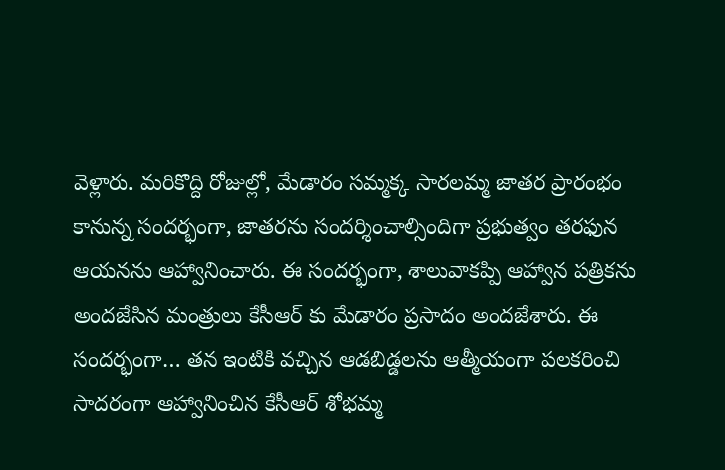వెళ్లారు. మరికొద్ది రోజుల్లో, మేడారం సమ్మక్క సారలమ్మ జాతర ప్రారంభం కానున్న సందర్భంగా, జాతరను సందర్శించాల్సిందిగా ప్రభుత్వం తరఫున ఆయనను ఆహ్వానించారు. ఈ సందర్భంగా, శాలువాకప్పి ఆహ్వాన పత్రికను అందజేసిన మంత్రులు కేసీఆర్ కు మేడారం ప్రసాదం అందజేశారు. ఈ సందర్భంగా… తన ఇంటికి వచ్చిన ఆడబిడ్డలను ఆత్మీయంగా పలకరించి సాదరంగా ఆహ్వానించిన కేసీఆర్ శోభమ్మ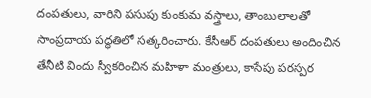దంపతులు, వారిని పసుపు కుంకుమ వస్త్రాలు, తాంబులాలతో సాంప్రదాయ పద్ధతిలో సత్కరించారు. కేసీఆర్ దంపతులు అందించిన తేనీటి విందు స్వీకరించిన మహిళా మంత్రులు, కాసేపు పరస్పర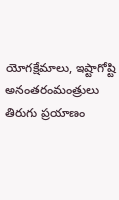యోగక్షేమాలు, ఇష్టాగోష్టి అనంతరంమంత్రులు తిరుగు ప్రయాణం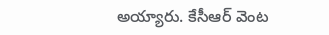అయ్యారు. కేసీఆర్ వెంట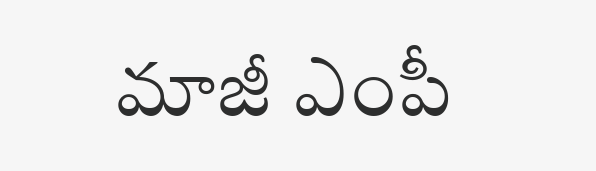మాజీ ఎంపీ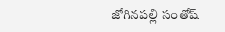జోగినపల్లి సంతోష్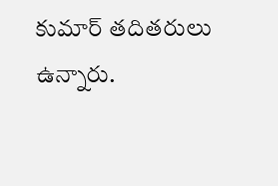కుమార్ తదితరులు ఉన్నారు.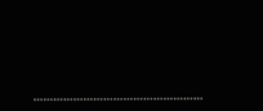……………………………………………